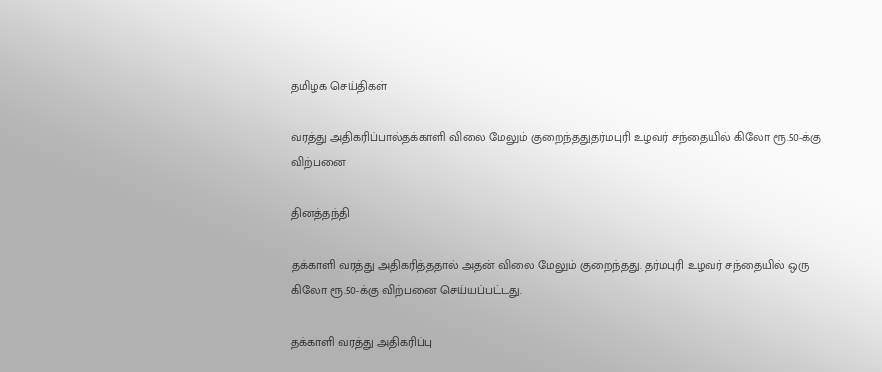தமிழக செய்திகள்

வரத்து அதிகரிப்பால்தக்காளி விலை மேலும் குறைந்ததுதர்மபுரி உழவர் சந்தையில் கிலோ ரூ.50-க்கு விற்பனை

தினத்தந்தி

தக்காளி வரத்து அதிகரித்ததால் அதன் விலை மேலும் குறைந்தது. தர்மபுரி உழவர் சந்தையில் ஒரு கிலோ ரூ.50-க்கு விற்பனை செய்யப்பட்டது.

தக்காளி வரத்து அதிகரிப்பு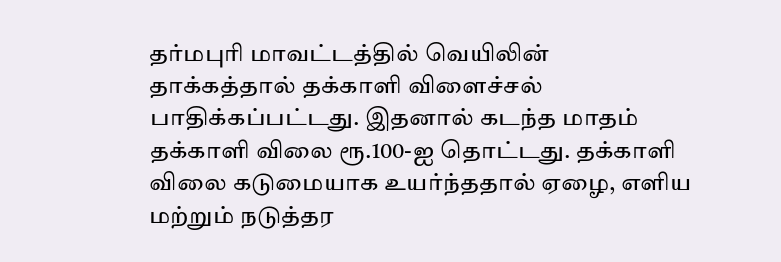தர்மபுரி மாவட்டத்தில் வெயிலின் தாக்கத்தால் தக்காளி விளைச்சல் பாதிக்கப்பட்டது. இதனால் கடந்த மாதம் தக்காளி விலை ரூ.100-ஐ தொட்டது. தக்காளி விலை கடுமையாக உயர்ந்ததால் ஏழை, எளிய மற்றும் நடுத்தர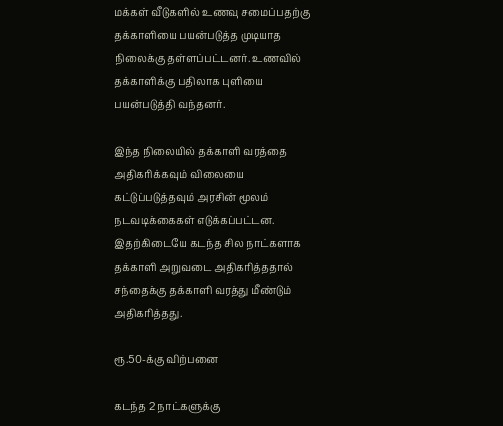மக்கள் வீடுகளில் உணவு சமைப்பதற்கு தக்காளியை பயன்படுத்த முடியாத நிலைக்கு தள்ளப்பட்டனர். உணவில் தக்காளிக்கு பதிலாக புளியை பயன்படுத்தி வந்தனர்.

இந்த நிலையில் தக்காளி வரத்தை அதிகரிக்கவும் விலையை கட்டுப்படுத்தவும் அரசின் மூலம் நடவடிக்கைகள் எடுக்கப்பட்டன. இதற்கிடையே கடந்த சில நாட்களாக தக்காளி அறுவடை அதிகரித்ததால் சந்தைக்கு தக்காளி வரத்து மீண்டும் அதிகரித்தது.

ரூ.50-க்கு விற்பனை

கடந்த 2 நாட்களுக்கு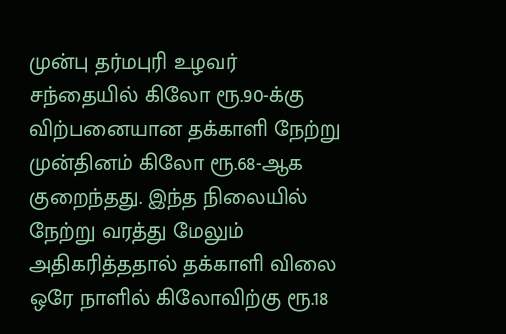முன்பு தர்மபுரி உழவர் சந்தையில் கிலோ ரூ.90-க்கு விற்பனையான தக்காளி நேற்று முன்தினம் கிலோ ரூ.68-ஆக குறைந்தது. இந்த நிலையில் நேற்று வரத்து மேலும் அதிகரித்ததால் தக்காளி விலை ஒரே நாளில் கிலோவிற்கு ரூ.18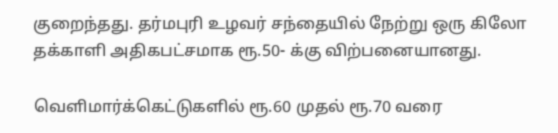குறைந்தது. தர்மபுரி உழவர் சந்தையில் நேற்று ஒரு கிலோ தக்காளி அதிகபட்சமாக ரூ.50- க்கு விற்பனையானது.

வெளிமார்க்கெட்டுகளில் ரூ.60 முதல் ரூ.70 வரை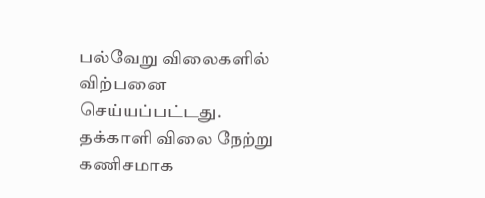பல்வேறு விலைகளில் விற்பனை செய்யப்பட்டது. தக்காளி விலை நேற்று கணிசமாக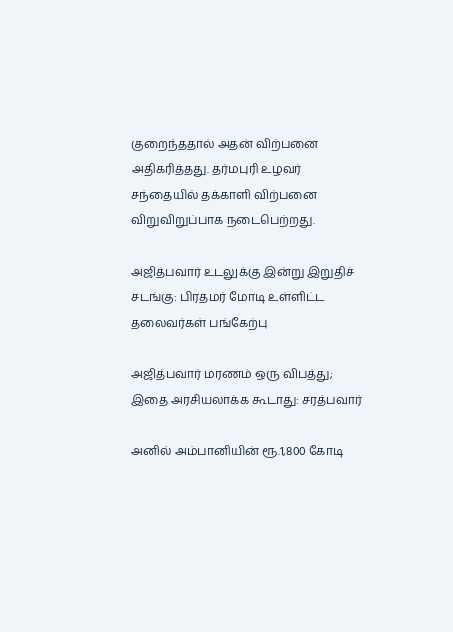குறைந்ததால் அதன் விற்பனை அதிகரித்தது. தர்மபுரி உழவர் சந்தையில் தக்காளி விற்பனை விறுவிறுப்பாக நடைபெற்றது.

அஜித்பவார் உடலுக்கு இன்று இறுதிச் சடங்கு: பிரதமர் மோடி உள்ளிட்ட தலைவர்கள் பங்கேற்பு

அஜித்பவார் மரணம் ஒரு விபத்து; இதை அரசியலாக்க கூடாது: சரத்பவார்

அனில் அம்பானியின் ரூ.1,800 கோடி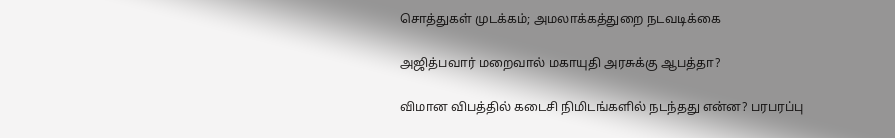சொத்துகள் முடக்கம்; அமலாக்கத்துறை நடவடிக்கை

அஜித்பவார் மறைவால் மகாயுதி அரசுக்கு ஆபத்தா?

விமான விபத்தில் கடைசி நிமிடங்களில் நடந்தது என்ன? பரபரப்பு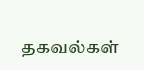தகவல்கள்